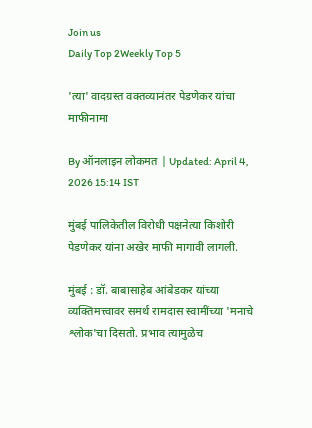Join us
Daily Top 2Weekly Top 5

'त्या' वादग्रस्त वक्तव्यानंतर पेडणेकर यांचा माफीनामा

By ऑनलाइन लोकमत | Updated: April 4, 2026 15:14 IST

मुंबई पालिकेतील विरोधी पक्षनेत्या किशोरी पेडणेकर यांना अखेर माफी मागावी लागली.

मुंबई : डॉ. बाबासाहेब आंबेडकर यांच्या व्यक्तिमत्त्वावर समर्थ रामदास स्वामींच्या 'मनाचे श्लोक'चा दिसतो. प्रभाव त्यामुळेच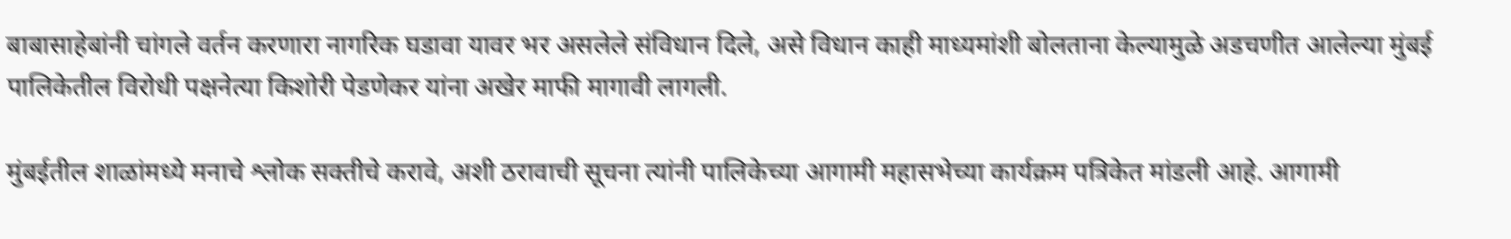बाबासाहेबांनी चांगले वर्तन करणारा नागरिक घडावा यावर भर असलेले संविधान दिले, असे विधान काही माध्यमांशी बोलताना केल्यामुळे अडचणीत आलेल्या मुंबई पालिकेतील विरोधी पक्षनेत्या किशोरी पेडणेकर यांना अखेर माफी मागावी लागली.

मुंबईतील शाळांमध्ये मनाचे श्लोक सक्तीचे करावे, अशी ठरावाची सूचना त्यांनी पालिकेच्या आगामी महासभेच्या कार्यक्रम पत्रिकेत मांडली आहे. आगामी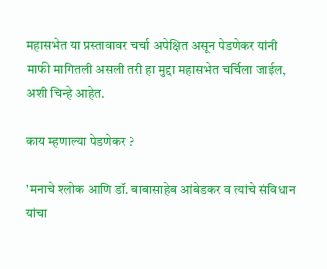महासभेत या प्रस्तावावर चर्चा अपेक्षित असून पेडणेकर यांनी माफी मागितली असली तरी हा मुद्दा महासभेत चर्चिला जाईल, अशी चिन्हे आहेत.

काय म्हणाल्या पेडणेकर ?

'मनाचे श्लोक आणि डॉ. बाबासाहेब आंबेडकर व त्यांचे संविधान यांचा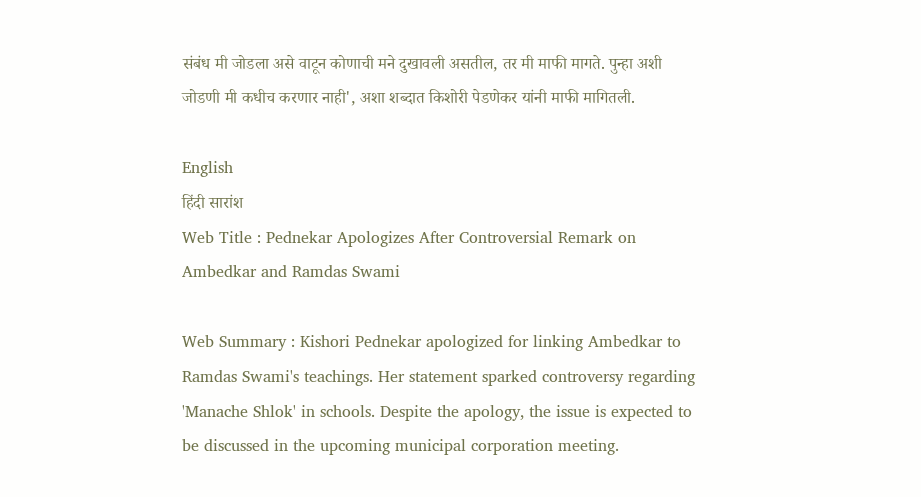संबंध मी जोडला असे वाटून कोणाची मने दुखावली असतील, तर मी माफी मागते. पुन्हा अशी जोडणी मी कधीच करणार नाही', अशा शब्दात किशोरी पेडणेकर यांनी माफी मागितली.

English
हिंदी सारांश
Web Title : Pednekar Apologizes After Controversial Remark on Ambedkar and Ramdas Swami

Web Summary : Kishori Pednekar apologized for linking Ambedkar to Ramdas Swami's teachings. Her statement sparked controversy regarding 'Manache Shlok' in schools. Despite the apology, the issue is expected to be discussed in the upcoming municipal corporation meeting.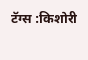टॅग्स :किशोरी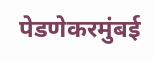पेडणेकरमुंबई